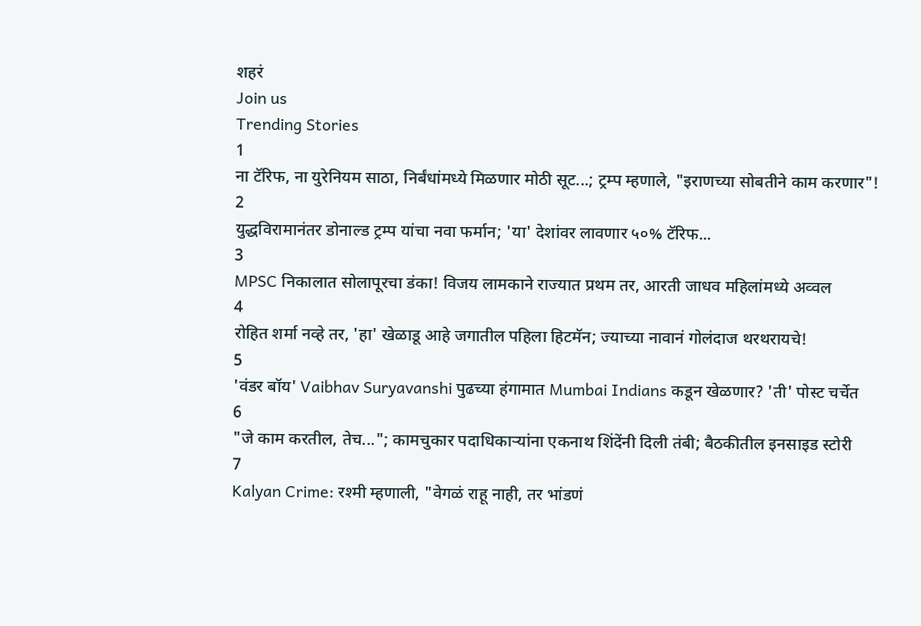शहरं
Join us
Trending Stories
1
ना टॅरिफ, ना युरेनियम साठा, निर्बंधांमध्ये मिळणार मोठी सूट...; ट्रम्प म्हणाले, "इराणच्या सोबतीने काम करणार"!
2
युद्धविरामानंतर डोनाल्ड ट्रम्प यांचा नवा फर्मान; 'या' देशांवर लावणार ५०% टॅरिफ...
3
MPSC निकालात सोलापूरचा डंका! विजय लामकाने राज्यात प्रथम तर, आरती जाधव महिलांमध्ये अव्वल
4
रोहित शर्मा नव्हे तर, 'हा' खेळाडू आहे जगातील पहिला हिटमॅन; ज्याच्या नावानं गोलंदाज थरथरायचे!
5
'वंडर बॉय' Vaibhav Suryavanshi पुढच्या हंगामात Mumbai Indians कडून खेळणार? 'ती' पोस्ट चर्चेत
6
"जे काम करतील, तेच..."; कामचुकार पदाधिकाऱ्यांना एकनाथ शिंदेंनी दिली तंबी; बैठकीतील इनसाइड स्टोरी
7
Kalyan Crime: रश्मी म्हणाली, "वेगळं राहू नाही, तर भांडणं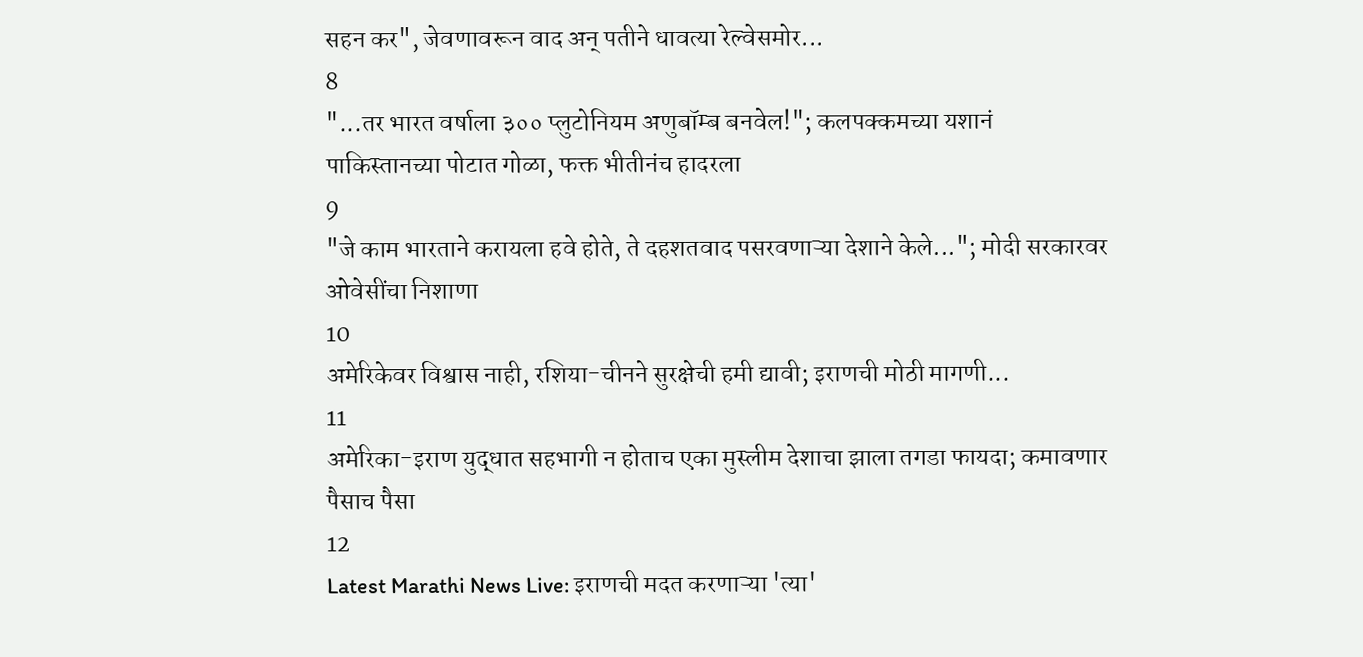सहन कर", जेवणावरून वाद अन् पतीने धावत्या रेल्वेसमोर...
8
"...तर भारत वर्षाला ३०० प्लुटोनियम अणुबॉम्ब बनवेल!"; कलपक्कमच्या यशानं पाकिस्तानच्या पोटात गोळा, फक्त भीतीनंच हादरला
9
"जे काम भारताने करायला हवे होते, ते दहशतवाद पसरवणाऱ्या देशाने केले..."; मोदी सरकारवर ओवेसींचा निशाणा
10
अमेरिकेवर विश्वास नाही, रशिया-चीनने सुरक्षेची हमी द्यावी; इराणची मोठी मागणी...
11
अमेरिका-इराण युद्धात सहभागी न होताच एका मुस्लीम देशाचा झाला तगडा फायदा; कमावणार पैसाच पैसा
12
Latest Marathi News Live: इराणची मदत करणाऱ्या 'त्या'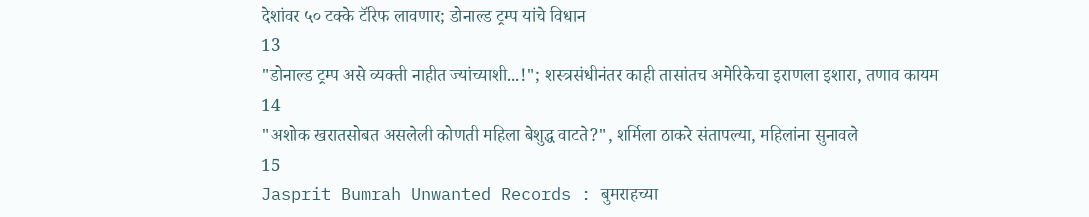देशांवर ५० टक्के टॅरिफ लावणार; डोनाल्ड ट्रम्प यांचे विधान
13
"डोनाल्ड ट्रम्प असे व्यक्ती नाहीत ज्यांच्याशी...!"; शस्त्रसंधीनंतर काही तासांतच अमेरिकेचा इराणला इशारा, तणाव कायम
14
"अशोक खरातसोबत असलेली कोणती महिला बेशुद्ध वाटते?", शर्मिला ठाकरे संतापल्या, महिलांना सुनावले
15
Jasprit Bumrah Unwanted Records : बुमराहच्या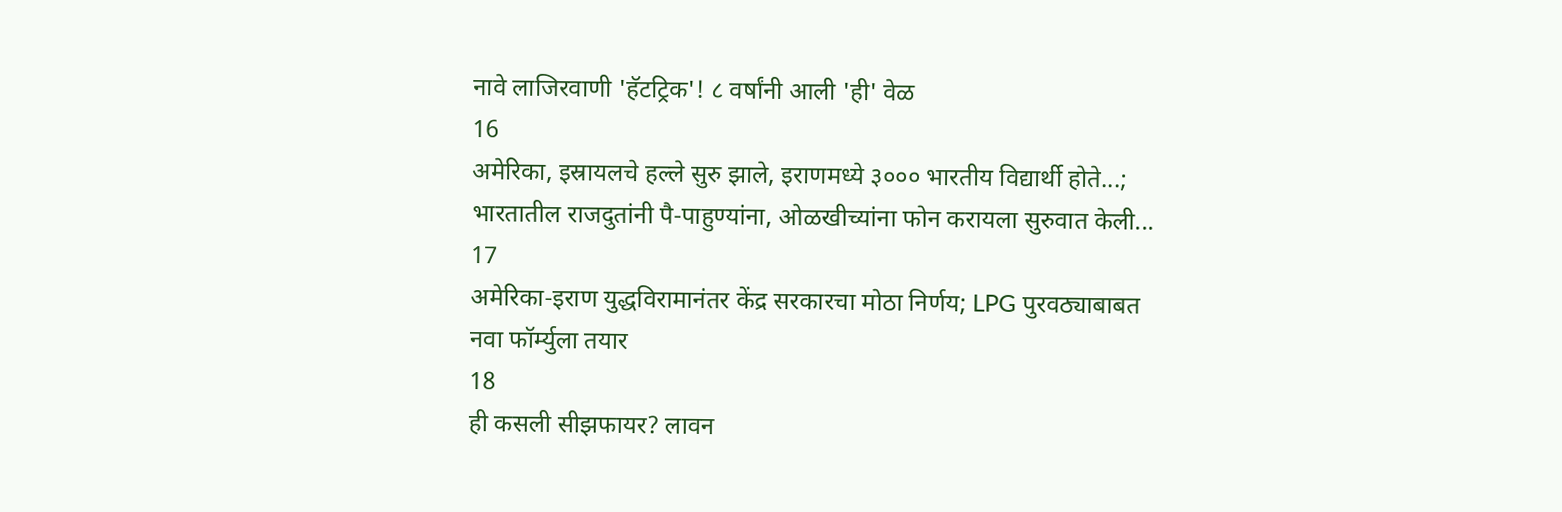नावे लाजिरवाणी 'हॅटट्रिक'! ८ वर्षांनी आली 'ही' वेळ
16
अमेरिका, इस्रायलचे हल्ले सुरु झाले, इराणमध्ये ३००० भारतीय विद्यार्थी होते...; भारतातील राजदुतांनी पै-पाहुण्यांना, ओळखीच्यांना फोन करायला सुरुवात केली...
17
अमेरिका-इराण युद्धविरामानंतर केंद्र सरकारचा मोठा निर्णय; LPG पुरवठ्याबाबत नवा फॉर्म्युला तयार
18
ही कसली सीझफायर? लावन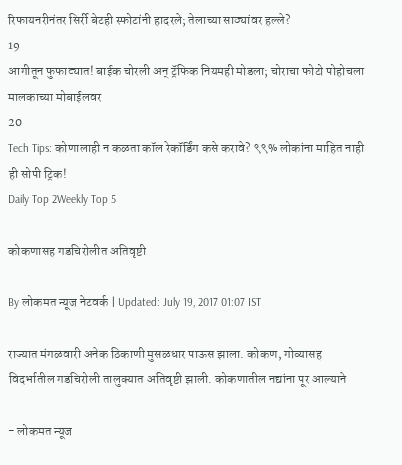रिफायनरीनंतर सिर्री बेटही स्फोटांनी हादरले; तेलाच्या साठ्यांवर हल्ले?
19
आगीतून फुफाट्यात! बाईक चोरली अन् ट्रॅफिक नियमही मोडला; चोराचा फोटो पोहोचला मालकाच्या मोबाईलवर
20
Tech Tips: कोणालाही न कळता कॉल रेकॉर्डिंग कसे करावे? ९९% लोकांना माहित नाही ही सोपी ट्रिक!
Daily Top 2Weekly Top 5

कोकणासह गडचिरोलीत अतिवृष्टी

By लोकमत न्यूज नेटवर्क | Updated: July 19, 2017 01:07 IST

राज्यात मंगळवारी अनेक ठिकाणी मुसळधार पाऊस झाला. कोकण, गोव्यासह विदर्भातील गडचिरोली तालुक्यात अतिवृष्टी झाली. कोकणातील नद्यांना पूर आल्याने

- लोकमत न्यूज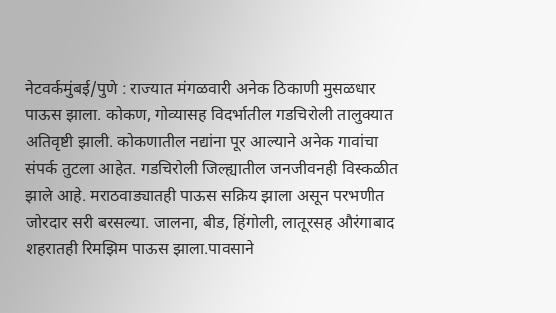नेटवर्कमुंबई/पुणे : राज्यात मंगळवारी अनेक ठिकाणी मुसळधार पाऊस झाला. कोकण, गोव्यासह विदर्भातील गडचिरोली तालुक्यात अतिवृष्टी झाली. कोकणातील नद्यांना पूर आल्याने अनेक गावांचा संपर्क तुटला आहेत. गडचिरोली जिल्ह्यातील जनजीवनही विस्कळीत झाले आहे. मराठवाड्यातही पाऊस सक्रिय झाला असून परभणीत जोरदार सरी बरसल्या. जालना, बीड, हिंगोली, लातूरसह औरंगाबाद शहरातही रिमझिम पाऊस झाला.पावसाने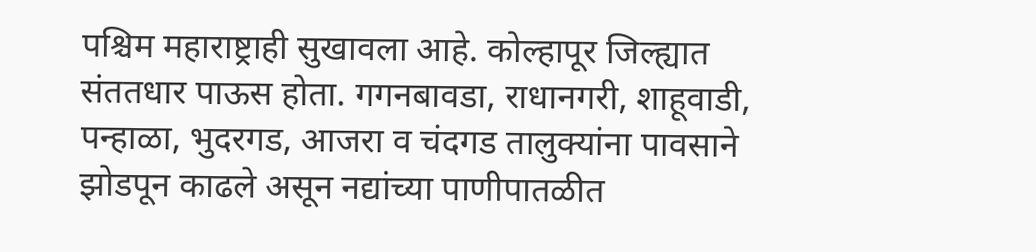पश्चिम महाराष्ट्राही सुखावला आहे. कोल्हापूर जिल्ह्यात संततधार पाऊस होता. गगनबावडा, राधानगरी, शाहूवाडी, पन्हाळा, भुदरगड, आजरा व चंदगड तालुक्यांना पावसाने झोडपून काढले असून नद्यांच्या पाणीपातळीत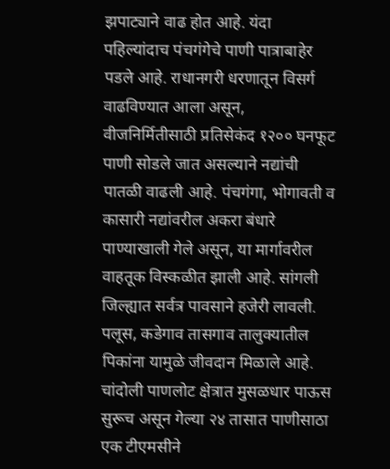झपाट्याने वाढ होत आहे. यंदा पहिल्यांदाच पंचगंगेचे पाणी पात्राबाहेर पडले आहे. राधानगरी धरणातून विसर्ग वाढविण्यात आला असून, वीजनिर्मितीसाठी प्रतिसेकंद १२०० घनफूट पाणी सोडले जात असल्याने नद्यांची पातळी वाढली आहे. पंचगंगा, भोगावती व कासारी नद्यांवरील अकरा बंधारे पाण्याखाली गेले असून, या मार्गावरील वाहतूक विस्कळीत झाली आहे. सांगली जिल्ह्यात सर्वत्र पावसाने हजेरी लावली. पलूस, कडेगाव तासगाव तालुक्यातील पिकांना यामुळे जीवदान मिळाले आहे. चांदोली पाणलोट क्षेत्रात मुसळधार पाऊस सुरूच असून गेल्या २४ तासात पाणीसाठा एक टीएमसीने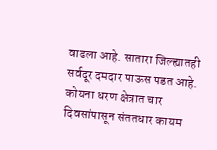वाढला आहे. सातारा जिल्ह्यातही सर्वदूर दमदार पाऊस पडत आहे. कोयना धरण क्षेत्रात चार दिवसांपासून संततधार कायम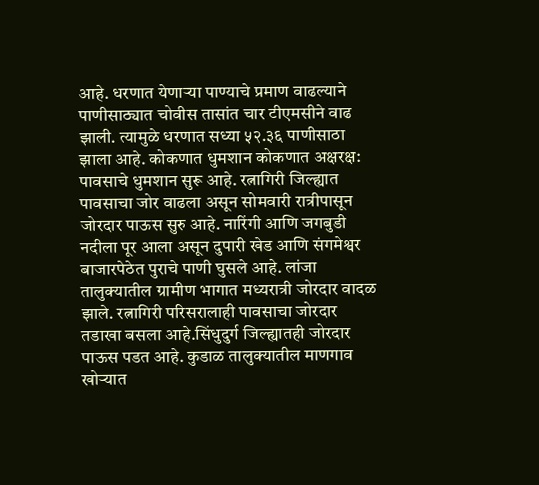आहे. धरणात येणाऱ्या पाण्याचे प्रमाण वाढल्याने पाणीसाठ्यात चोवीस तासांत चार टीएमसीने वाढ झाली. त्यामुळे धरणात सध्या ५२.३६ पाणीसाठा झाला आहे. कोकणात धुमशान कोकणात अक्षरक्ष: पावसाचे धुमशान सुरू आहे. रत्नागिरी जिल्ह्यात पावसाचा जोर वाढला असून सोमवारी रात्रीपासून जोरदार पाऊस सुरु आहे. नारिंगी आणि जगबुडी नदीला पूर आला असून दुपारी खेड आणि संगमेश्वर बाजारपेठेत पुराचे पाणी घुसले आहे. लांजा तालुक्यातील ग्रामीण भागात मध्यरात्री जोरदार वादळ झाले. रत्नागिरी परिसरालाही पावसाचा जोरदार तडाखा बसला आहे.सिंधुदुर्ग जिल्ह्यातही जोरदार पाऊस पडत आहे. कुडाळ तालुक्यातील माणगाव खोऱ्यात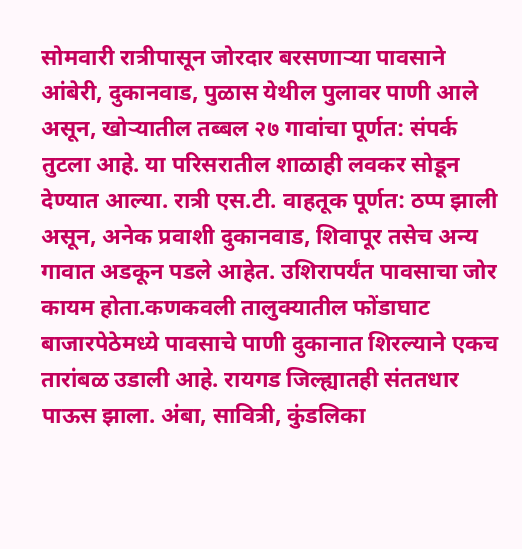सोमवारी रात्रीपासून जोरदार बरसणाऱ्या पावसाने आंबेरी, दुकानवाड, पुळास येथील पुलावर पाणी आले असून, खोऱ्यातील तब्बल २७ गावांचा पूर्णत: संपर्क तुटला आहे. या परिसरातील शाळाही लवकर सोडून देण्यात आल्या. रात्री एस.टी. वाहतूक पूर्णत: ठप्प झाली असून, अनेक प्रवाशी दुकानवाड, शिवापूर तसेच अन्य गावात अडकून पडले आहेत. उशिरापर्यंत पावसाचा जोर कायम होता.कणकवली तालुक्यातील फोंडाघाट बाजारपेठेमध्ये पावसाचे पाणी दुकानात शिरल्याने एकच तारांबळ उडाली आहे. रायगड जिल्ह्यातही संततधार पाऊस झाला. अंबा, सावित्री, कुंडलिका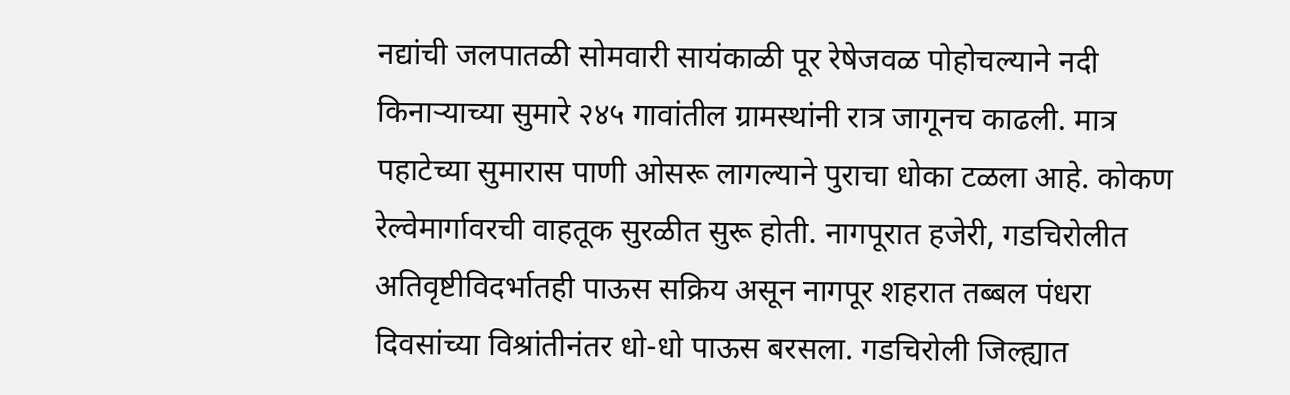नद्यांची जलपातळी सोमवारी सायंकाळी पूर रेषेजवळ पोहोचल्याने नदी किनाऱ्याच्या सुमारे २४५ गावांतील ग्रामस्थांनी रात्र जागूनच काढली. मात्र पहाटेच्या सुमारास पाणी ओसरू लागल्याने पुराचा धोका टळला आहे. कोकण रेल्वेमार्गावरची वाहतूक सुरळीत सुरू होती. नागपूरात हजेरी, गडचिरोलीत अतिवृष्टीविदर्भातही पाऊस सक्रिय असून नागपूर शहरात तब्बल पंधरा दिवसांच्या विश्रांतीनंतर धो-धो पाऊस बरसला. गडचिरोली जिल्ह्यात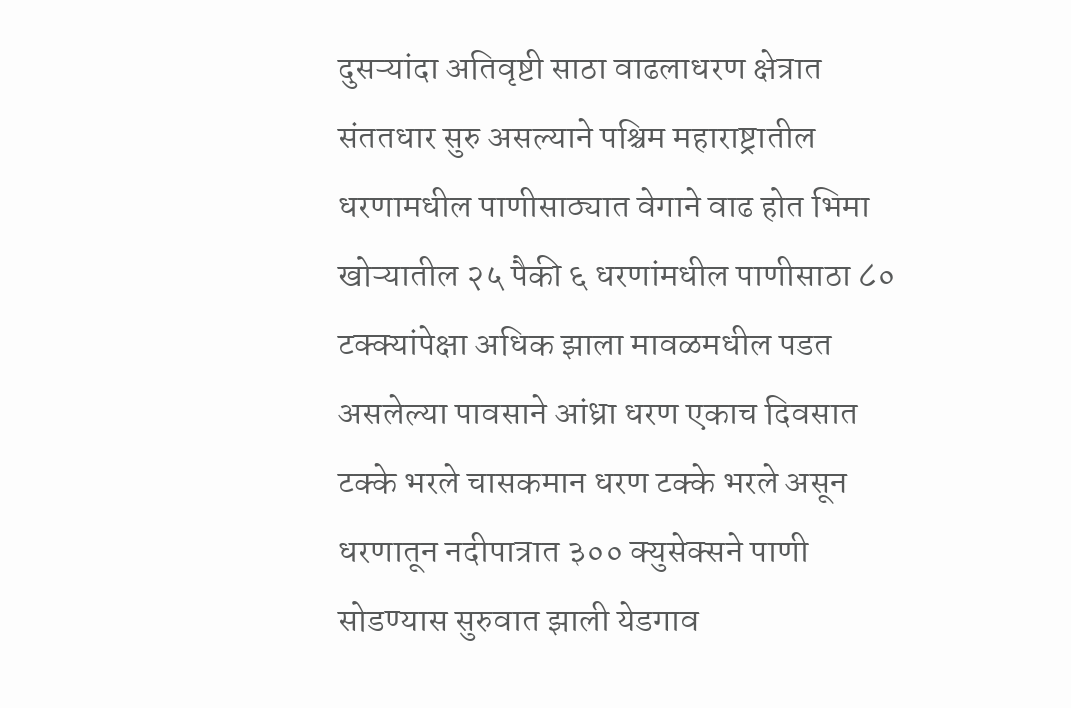दुसऱ्यांदा अतिवृष्टी साठा वाढलाधरण क्षेत्रात संततधार सुरु असल्याने पश्चिम महाराष्ट्रातील धरणामधील पाणीसाठ्यात वेगाने वाढ होत भिमा खोऱ्यातील २५ पैकी ६ धरणांमधील पाणीसाठा ८० टक्क्यांपेक्षा अधिक झाला मावळमधील पडत असलेल्या पावसाने आंध्रा धरण एकाच दिवसात टक्के भरले चासकमान धरण टक्के भरले असून धरणातून नदीपात्रात ३०० क्युसेक्सने पाणी सोडण्यास सुरुवात झाली येडगाव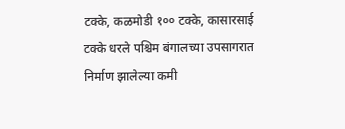टक्के, कळमोडी १०० टक्के, कासारसाई टक्के धरले पश्चिम बंगालच्या उपसागरात निर्माण झालेल्या कमी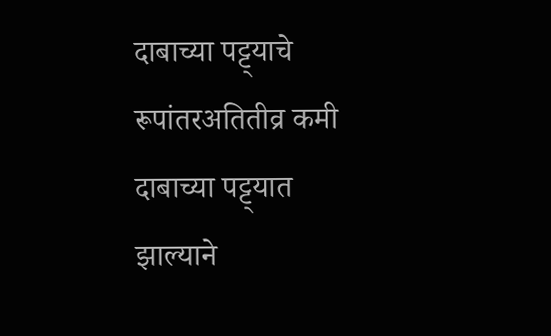दाबाच्या पट्ट्याचे रूपांतरअतितीव्र कमी दाबाच्या पट्ट्यात झाल्याने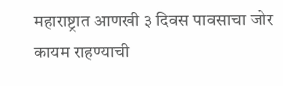महाराष्ट्रात आणखी ३ दिवस पावसाचा जोर कायम राहण्याची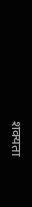शक्यता